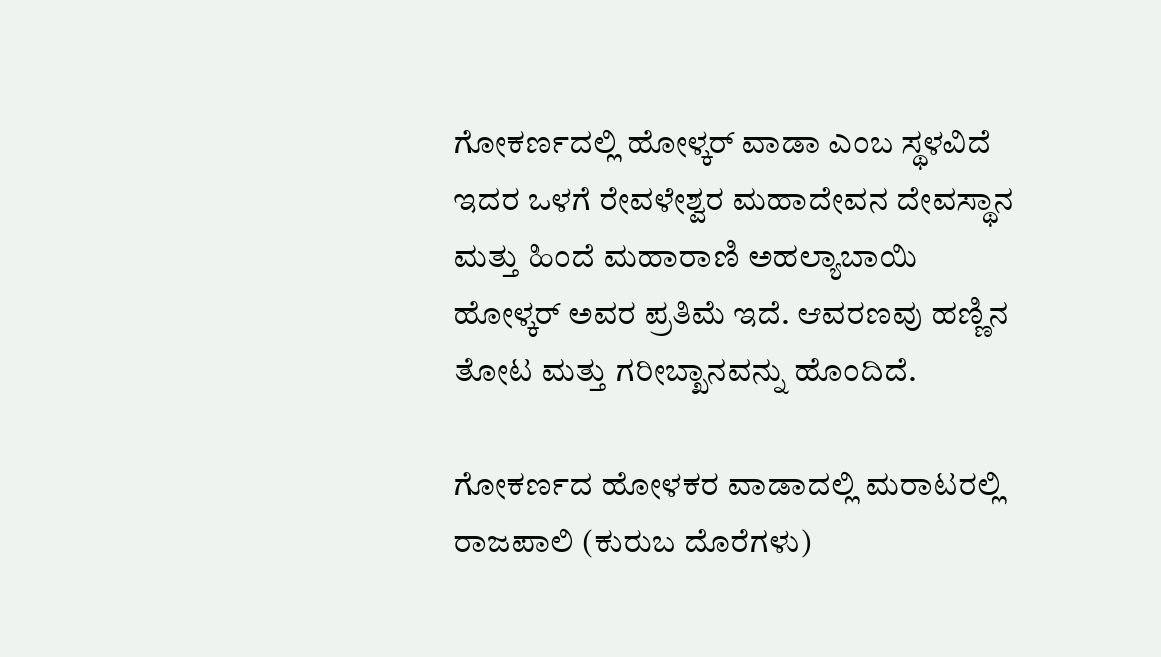ಗೋಕರ್ಣದಲ್ಲಿ ಹೋಳ್ಕರ್ ವಾಡಾ ಎಂಬ ಸ್ಥಳವಿದೆ ಇದರ ಒಳಗೆ ರೇವಳೇಶ್ವರ ಮಹಾದೇವನ ದೇವಸ್ಥಾನ ಮತ್ತು ಹಿಂದೆ ಮಹಾರಾಣಿ ಅಹಲ್ಯಾಬಾಯಿ ಹೋಳ್ಕರ್ ಅವರ ಪ್ರತಿಮೆ ಇದೆ. ಆವರಣವು ಹಣ್ಣಿನ ತೋಟ ಮತ್ತು ಗರೀಬ್ಖಾನವನ್ನು ಹೊಂದಿದೆ.

ಗೋಕರ್ಣದ ಹೋಳಕರ ವಾಡಾದಲ್ಲಿ ಮರಾಟರಲ್ಲಿ ರಾಜಪಾಲಿ (ಕುರುಬ ದೊರೆಗಳು)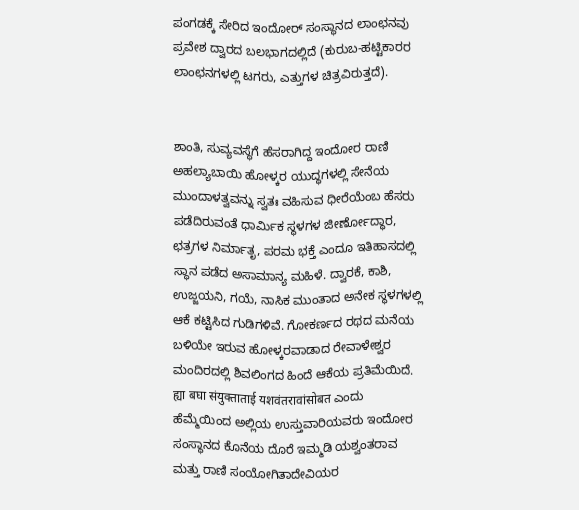ಪಂಗಡಕ್ಕೆ ಸೇರಿದ ಇಂದೋರ್ ಸಂಸ್ಥಾನದ ಲಾಂಛನವು ಪ್ರವೇಶ ದ್ವಾರದ ಬಲಭಾಗದಲ್ಲಿದೆ (ಕುರುಬ-ಹಟ್ಟಿಕಾರರ ಲಾಂಛನಗಳಲ್ಲಿ ಟಗರು, ಎತ್ತುಗಳ ಚಿತ್ರವಿರುತ್ತದೆ).


ಶಾಂತಿ, ಸುವ್ಯವಸ್ಥೆಗೆ ಹೆಸರಾಗಿದ್ದ ಇಂದೋರ ರಾಣಿ ಅಹಲ್ಯಾಬಾಯಿ ಹೋಳ್ಕರ ಯುದ್ಧಗಳಲ್ಲಿ ಸೇನೆಯ ಮುಂದಾಳತ್ವವನ್ನು ಸ್ವತಃ ವಹಿಸುವ ಧೀರೆಯೆಂಬ ಹೆಸರು ಪಡೆದಿರುವಂತೆ ಧಾರ್ಮಿಕ ಸ್ಥಳಗಳ ಜೀರ್ಣೋದ್ಧಾರ, ಛತ್ರಗಳ ನಿರ್ಮಾತೃ, ಪರಮ ಭಕ್ತೆ ಎಂದೂ ಇತಿಹಾಸದಲ್ಲಿ ಸ್ಥಾನ ಪಡೆದ ಅಸಾಮಾನ್ಯ ಮಹಿಳೆ. ದ್ವಾರಕೆ, ಕಾಶಿ, ಉಜ್ಜಯನಿ, ಗಯೆ, ನಾಸಿಕ ಮುಂತಾದ ಅನೇಕ ಸ್ಥಳಗಳಲ್ಲಿ ಆಕೆ ಕಟ್ಟಿಸಿದ ಗುಡಿಗಳಿವೆ. ಗೋಕರ್ಣದ ರಥದ ಮನೆಯ ಬಳಿಯೇ ಇರುವ ಹೋಳ್ಕರವಾಡಾದ ರೇವಾಳೇಶ್ವರ ಮಂದಿರದಲ್ಲಿ ಶಿವಲಿಂಗದ ಹಿಂದೆ ಆಕೆಯ ಪ್ರತಿಮೆಯಿದೆ. ह्या बघा संयुक्ताताई यशवंतरावांसोबत ಎಂದು ಹೆಮ್ಮೆಯಿಂದ ಅಲ್ಲಿಯ ಉಸ್ತುವಾರಿಯವರು ಇಂದೋರ ಸಂಸ್ಥಾನದ ಕೊನೆಯ ದೊರೆ ಇಮ್ಮಡಿ ಯಶ್ವಂತರಾವ ಮತ್ತು ರಾಣಿ ಸಂಯೋಗಿತಾದೇವಿಯರ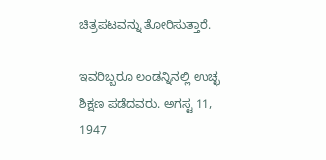ಚಿತ್ರಪಟವನ್ನು ತೋರಿಸುತ್ತಾರೆ.

ಇವರಿಬ್ಬರೂ ಲಂಡನ್ನಿನಲ್ಲಿ ಉಚ್ಛ ಶಿಕ್ಷಣ ಪಡೆದವರು. ಅಗಸ್ಟ 11, 1947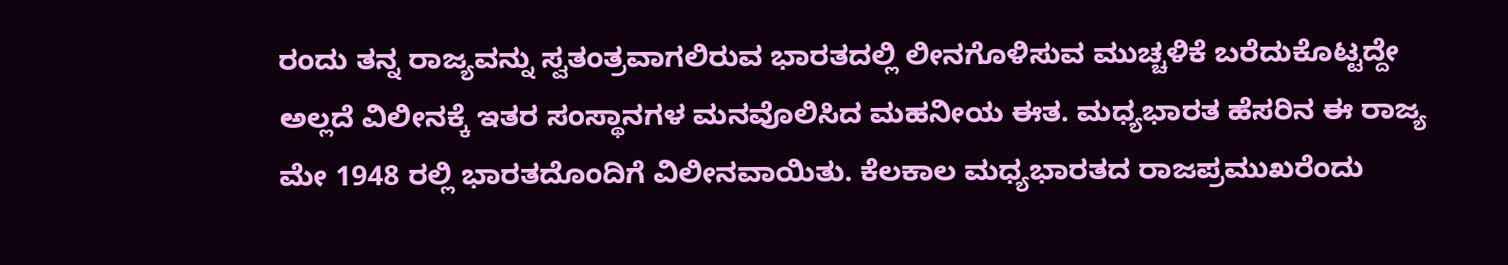ರಂದು ತನ್ನ ರಾಜ್ಯವನ್ನು ಸ್ವತಂತ್ರವಾಗಲಿರುವ ಭಾರತದಲ್ಲಿ ಲೀನಗೊಳಿಸುವ ಮುಚ್ಚಳಿಕೆ ಬರೆದುಕೊಟ್ಟದ್ದೇ ಅಲ್ಲದೆ ವಿಲೀನಕ್ಕೆ ಇತರ ಸಂಸ್ಥಾನಗಳ ಮನವೊಲಿಸಿದ ಮಹನೀಯ ಈತ. ಮಧ್ಯಭಾರತ ಹೆಸರಿನ ಈ ರಾಜ್ಯ ಮೇ 1948 ರಲ್ಲಿ ಭಾರತದೊಂದಿಗೆ ವಿಲೀನವಾಯಿತು. ಕೆಲಕಾಲ ಮಧ್ಯಭಾರತದ ರಾಜಪ್ರಮುಖರೆಂದು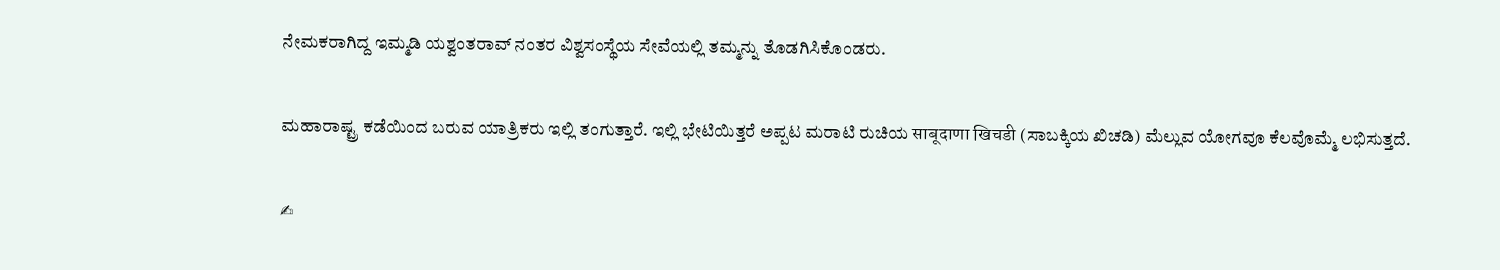ನೇಮಕರಾಗಿದ್ದ ಇಮ್ಮಡಿ ಯಶ್ವಂತರಾವ್ ನಂತರ ವಿಶ್ವಸಂಸ್ಥೆಯ ಸೇವೆಯಲ್ಲಿ ತಮ್ಮನ್ನು ತೊಡಗಿಸಿಕೊಂಡರು.

ಮಹಾರಾಷ್ಟ್ರ ಕಡೆಯಿಂದ ಬರುವ ಯಾತ್ರಿಕರು ಇಲ್ಲಿ ತಂಗುತ್ತಾರೆ. ಇಲ್ಲಿ ಭೇಟಿಯಿತ್ತರೆ ಅಪ್ಪಟ ಮರಾಟಿ ರುಚಿಯ साबूदाणा खिचडी (ಸಾಬಕ್ಕಿಯ ಖಿಚಡಿ) ಮೆಲ್ಲುವ ಯೋಗವೂ ಕೆಲವೊಮ್ಮೆ ಲಭಿಸುತ್ತದೆ.

✍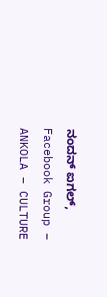ನಂದನ್ ಐಗಲ್, Facebook Group – ANKOLA – CULTURE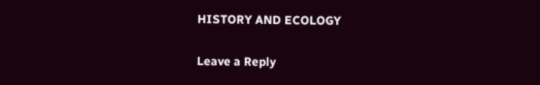HISTORY AND ECOLOGY


Leave a Reply